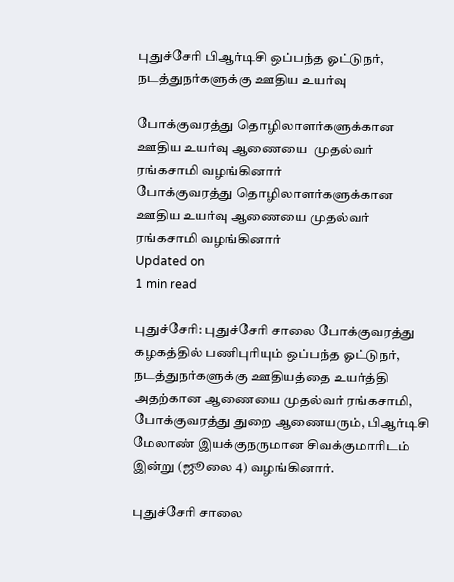புதுச்சேரி பிஆர்டிசி ஒப்பந்த ஓட்டுநர், நடத்துநர்களுக்கு ஊதிய உயர்வு

போக்குவரத்து தொழிலாளர்களுக்கான ஊதிய உயர்வு ஆணையை  முதல்வர் ரங்கசாமி வழங்கினார்
போக்குவரத்து தொழிலாளர்களுக்கான ஊதிய உயர்வு ஆணையை முதல்வர் ரங்கசாமி வழங்கினார்
Updated on
1 min read

புதுச்சேரி: புதுச்சேரி சாலை போக்குவரத்து கழகத்தில் பணிபுரியும் ஒப்பந்த ஓட்டுநர், நடத்துநர்களுக்கு ஊதியத்தை உயர்த்தி அதற்கான ஆணையை முதல்வர் ரங்கசாமி, போக்குவரத்து துறை ஆணையரும், பிஆர்டிசி மேலாண் இயக்குநருமான சிவக்குமாரிடம் இன்று (ஜூலை 4) வழங்கினார்.

புதுச்சேரி சாலை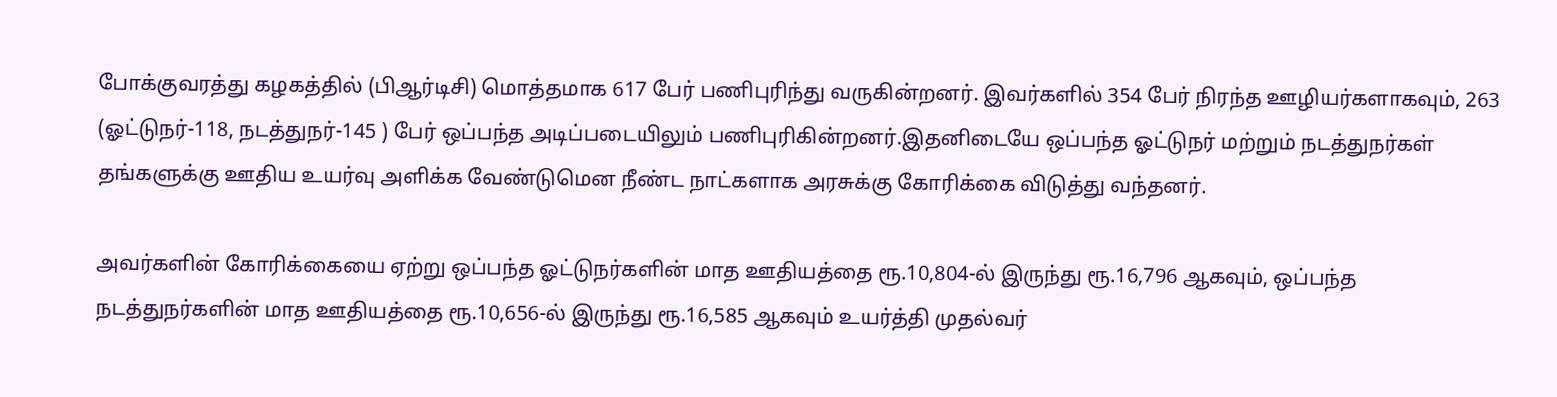போக்குவரத்து கழகத்தில் (பிஆர்டிசி) மொத்தமாக 617 பேர் பணிபுரிந்து வருகின்றனர். இவர்களில் 354 பேர் நிரந்த ஊழியர்களாகவும், 263 (ஓட்டுநர்-118, நடத்துநர்-145 ) பேர் ஒப்பந்த அடிப்படையிலும் பணிபுரிகின்றனர்.இதனிடையே ஒப்பந்த ஓட்டுநர் மற்றும் நடத்துநர்கள் தங்களுக்கு ஊதிய உயர்வு அளிக்க வேண்டுமென நீண்ட நாட்களாக அரசுக்கு கோரிக்கை விடுத்து வந்தனர்.

அவர்களின் கோரிக்கையை ஏற்று ஒப்பந்த ஓட்டுநர்களின் மாத ஊதியத்தை ரூ.10,804-ல் இருந்து ரூ.16,796 ஆகவும், ஒப்பந்த நடத்துநர்களின் மாத ஊதியத்தை ரூ.10,656-ல் இருந்து ரூ.16,585 ஆகவும் உயர்த்தி முதல்வர்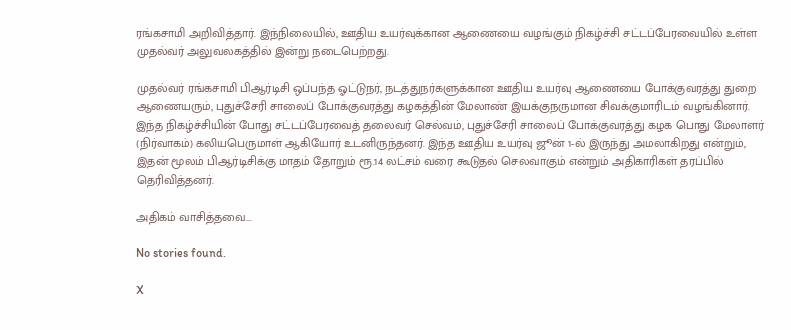ரங்கசாமி அறிவித்தார். இந்நிலையில், ஊதிய உயர்வுக்கான ஆணையை வழங்கும் நிகழ்ச்சி சட்டப்பேரவையில் உள்ள முதல்வர் அலுவலகத்தில் இன்று நடைபெற்றது.

முதல்வர் ரங்கசாமி பிஆர்டிசி ஒப்பந்த ஓட்டுநர், நடத்துநர்களுக்கான ஊதிய உயர்வு ஆணையை போக்குவரத்து துறை ஆணையரும், புதுச்சேரி சாலைப் போக்குவரத்து கழகத்தின் மேலாண் இயக்குநருமான சிவக்குமாரிடம் வழங்கினார். இந்த நிகழ்ச்சியின் போது சட்டப்பேரவைத் தலைவர் செல்வம், புதுச்சேரி சாலைப் போக்குவரத்து கழக பொது மேலாளர் (நிர்வாகம்) கலியபெருமாள் ஆகியோர் உடனிருந்தனர். இந்த ஊதிய உயர்வு ஜூன் 1-ல் இருந்து அமலாகிறது என்றும், இதன் மூலம் பிஆர்டிசிக்கு மாதம் தோறும் ரூ.14 லட்சம் வரை கூடுதல் செலவாகும் என்றும் அதிகாரிகள் தரப்பில் தெரிவித்தனர்.

அதிகம் வாசித்தவை...

No stories found.

X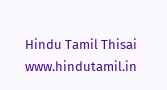Hindu Tamil Thisai
www.hindutamil.in